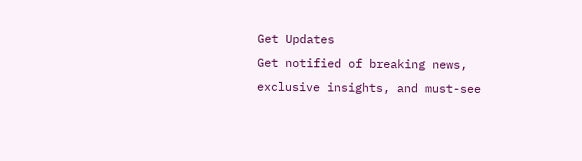Get Updates
Get notified of breaking news, exclusive insights, and must-see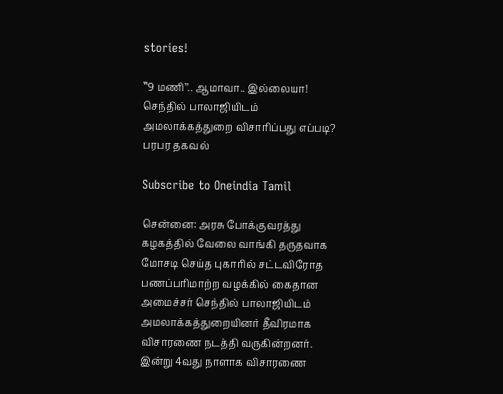stories!

‛‛9 மணி’’.. ஆமாவா.. இல்லையா! செந்தில் பாலாஜியிடம் அமலாக்கத்துறை விசாரிப்பது எப்படி? பரபர தகவல்

Subscribe to Oneindia Tamil

சென்னை: அரசு போக்குவரத்து கழகத்தில் வேலை வாங்கி தருதவாக மோசடி செய்த புகாரில் சட்டவிரோத பணப்பரிமாற்ற வழக்கில் கைதான அமைச்சர் செந்தில் பாலாஜியிடம் அமலாக்கத்துறையினர் தீவிரமாக விசாரணை நடத்தி வருகின்றனர். இன்று 4வது நாளாக விசாரணை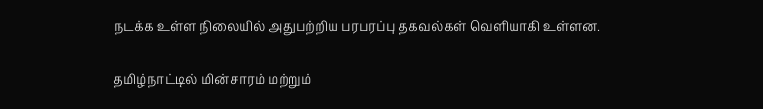நடக்க உள்ள நிலையில் அதுபற்றிய பரபரப்பு தகவல்கள் வெளியாகி உள்ளன.

தமிழ்நாட்டில் மின்சாரம் மற்றும்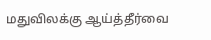மதுவிலக்கு ஆய்த்தீர்வை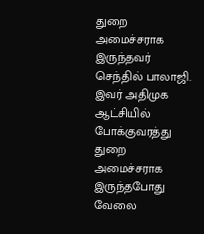துறை அமைச்சராக இருந்தவர் செந்தில் பாலாஜி. இவர் அதிமுக ஆட்சியில் போக்குவரத்து துறை அமைச்சராக இருந்தபோது வேலை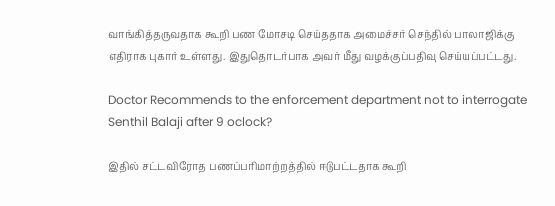வாங்கித்தருவதாக கூறி பண மோசடி செய்ததாக அமைச்சர் செந்தில் பாலாஜிக்கு எதிராக புகார் உள்ளது. இதுதொடர்பாக அவர் மீது வழக்குப்பதிவு செய்யப்பட்டது.

Doctor Recommends to the enforcement department not to interrogate Senthil Balaji after 9 oclock?

இதில் சட்டவிரோத பணப்பரிமாற்றத்தில் ஈடுபட்டதாக கூறி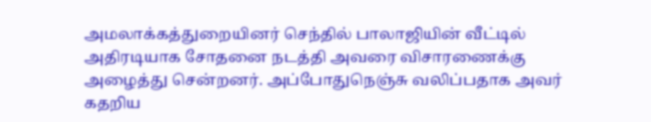அமலாக்கத்துறையினர் செந்தில் பாலாஜியின் வீட்டில் அதிரடியாக சோதனை நடத்தி அவரை விசாரணைக்கு அழைத்து சென்றனர். அப்போதுநெஞ்சு வலிப்பதாக அவர் கதறிய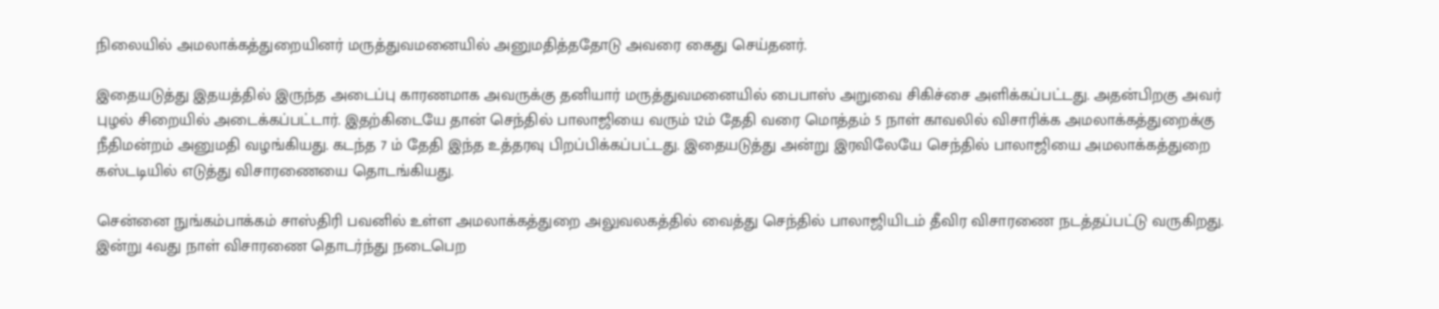நிலையில் அமலாக்கத்துறையினர் மருத்துவமனையில் அனுமதித்ததோடு அவரை கைது செய்தனர்.

இதையடுத்து இதயத்தில் இருந்த அடைப்பு காரணமாக அவருக்கு தனியார் மருத்துவமனையில் பைபாஸ் அறுவை சிகிச்சை அளிக்கப்பட்டது. அதன்பிறகு அவர் புழல் சிறையில் அடைக்கப்பட்டார். இதற்கிடையே தான் செந்தில் பாலாஜியை வரும் 12ம் தேதி வரை மொத்தம் 5 நாள் காவலில் விசாரிக்க அமலாக்கத்துறைக்கு நீதிமன்றம் அனுமதி வழங்கியது. கடந்த 7 ம் தேதி இந்த உத்தரவு பிறப்பிக்கப்பட்டது. இதையடுத்து அன்று இரவிலேயே செந்தில் பாலாஜியை அமலாக்கத்துறை கஸ்டடியில் எடுத்து விசாரணையை தொடங்கியது.

சென்னை நுங்கம்பாக்கம் சாஸ்திரி பவனில் உள்ள அமலாக்கத்துறை அலுவலகத்தில் வைத்து செந்தில் பாலாஜியிடம் தீவிர விசாரணை நடத்தப்பட்டு வருகிறது. இன்று 4வது நாள் விசாரணை தொடர்ந்து நடைபெற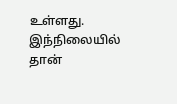உள்ளது. இந்நிலையில் தான்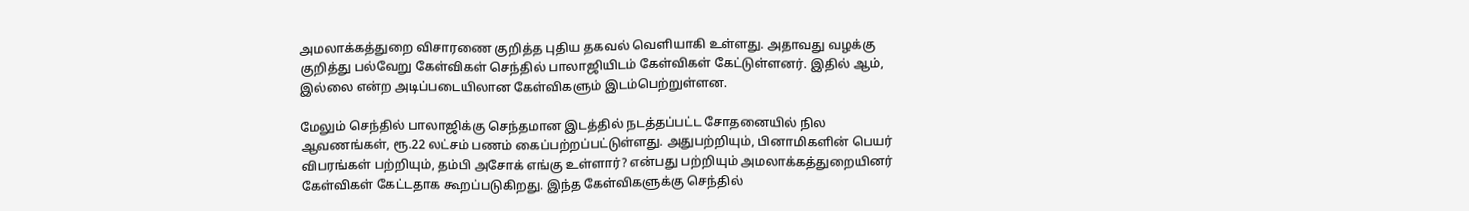அமலாக்கத்துறை விசாரணை குறித்த புதிய தகவல் வெளியாகி உள்ளது. அதாவது வழக்கு குறித்து பல்வேறு கேள்விகள் செந்தில் பாலாஜியிடம் கேள்விகள் கேட்டுள்ளனர். இதில் ஆம், இல்லை என்ற அடிப்படையிலான கேள்விகளும் இடம்பெற்றுள்ளன.

மேலும் செந்தில் பாலாஜிக்கு செந்தமான இடத்தில் நடத்தப்பட்ட சோதனையில் நில ஆவணங்கள், ரூ.22 லட்சம் பணம் கைப்பற்றப்பட்டுள்ளது. அதுபற்றியும், பினாமிகளின் பெயர் விபரங்கள் பற்றியும், தம்பி அசோக் எங்கு உள்ளார்? என்பது பற்றியும் அமலாக்கத்துறையினர் கேள்விகள் கேட்டதாக கூறப்படுகிறது. இந்த கேள்விகளுக்கு செந்தில்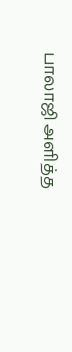பாலாஜி அளித்த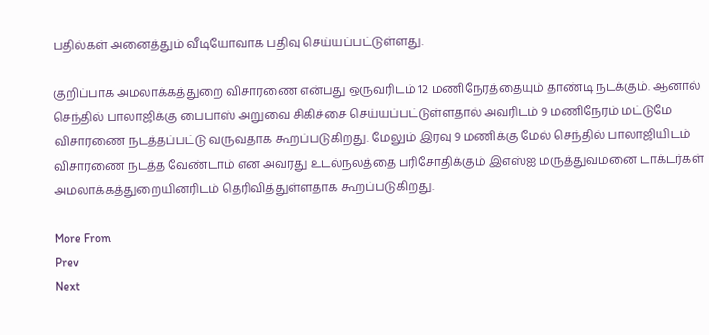பதில்கள் அனைத்தும் வீடியோவாக பதிவு செய்யப்பட்டுள்ளது.

குறிப்பாக அமலாக்கத்துறை விசாரணை என்பது ஒருவரிடம் 12 மணிநேரத்தையும் தாண்டி நடக்கும். ஆனால் செந்தில் பாலாஜிக்கு பைபாஸ் அறுவை சிகிச்சை செய்யப்பட்டுள்ளதால் அவரிடம் 9 மணிநேரம் மட்டுமே விசாரணை நடத்தப்பட்டு வருவதாக கூறப்படுகிறது. மேலும் இரவு 9 மணிக்கு மேல் செந்தில் பாலாஜியிடம் விசாரணை நடத்த வேண்டாம் என அவரது உடல்நலத்தை பரிசோதிக்கும் இஎஸ்ஐ மருத்துவமனை டாக்டர்கள் அமலாக்கத்துறையினரிடம் தெரிவித்துள்ளதாக கூறப்படுகிறது.

More From
Prev
Next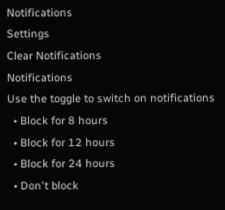Notifications
Settings
Clear Notifications
Notifications
Use the toggle to switch on notifications
  • Block for 8 hours
  • Block for 12 hours
  • Block for 24 hours
  • Don't block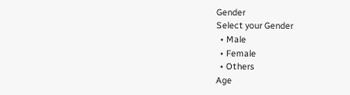Gender
Select your Gender
  • Male
  • Female
  • Others
Age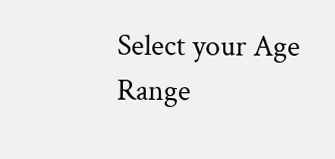Select your Age Range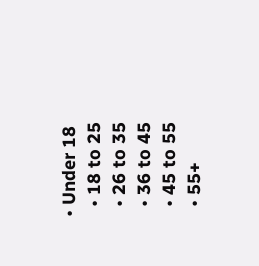• Under 18
  • 18 to 25
  • 26 to 35
  • 36 to 45
  • 45 to 55
  • 55+